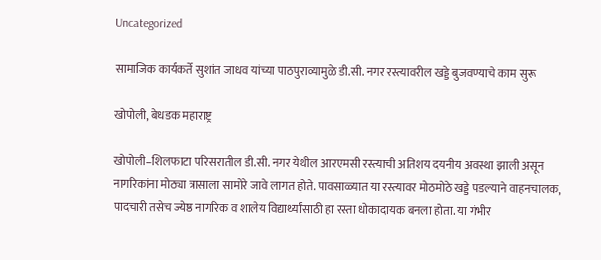Uncategorized

सामाजिक कार्यकर्ते सुशांत जाधव यांच्या पाठपुराव्यामुळे डी.सी. नगर रस्त्यावरील खड्डे बुजवण्याचे काम सुरू

खोपोली, बेधडक महाराष्ट्र

खोपोली–शिलफाटा परिसरातील डी.सी. नगर येथील आरएमसी रस्त्याची अतिशय दयनीय अवस्था झाली असून नागरिकांना मोठ्या त्रासाला सामोरे जावे लागत होते. पावसाळ्यात या रस्त्यावर मोठमोठे खड्डे पडल्याने वाहनचालक, पादचारी तसेच ज्येष्ठ नागरिक व शालेय विद्यार्थ्यांसाठी हा रस्ता धोकादायक बनला होता. या गंभीर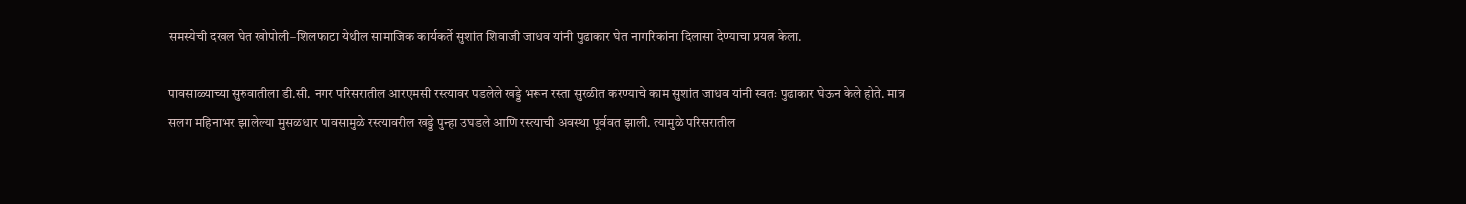समस्येची दखल घेत खोपोली–शिलफाटा येथील सामाजिक कार्यकर्ते सुशांत शिवाजी जाधव यांनी पुढाकार घेत नागरिकांना दिलासा देण्याचा प्रयत्न केला.

पावसाळ्याच्या सुरुवातीला डी.सी. नगर परिसरातील आरएमसी रस्त्यावर पडलेले खड्डे भरून रस्ता सुरळीत करण्याचे काम सुशांत जाधव यांनी स्वतः पुढाकार घेऊन केले होते. मात्र सलग महिनाभर झालेल्या मुसळधार पावसामुळे रस्त्यावरील खड्डे पुन्हा उघडले आणि रस्त्याची अवस्था पूर्ववत झाली. त्यामुळे परिसरातील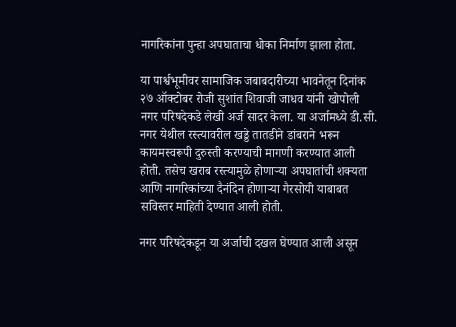नागरिकांना पुन्हा अपघाताचा धोका निर्माण झाला होता.

या पार्श्वभूमीवर सामाजिक जबाबदारीच्या भावनेतून दिनांक २७ ऑक्टोबर रोजी सुशांत शिवाजी जाधव यांनी खोपोली नगर परिषदेकडे लेखी अर्ज सादर केला. या अर्जामध्ये डी.सी. नगर येथील रस्त्यावरील खड्डे तातडीने डांबराने भरून कायमस्वरूपी दुरुस्ती करण्याची मागणी करण्यात आली होती. तसेच खराब रस्त्यामुळे होणाऱ्या अपघातांची शक्यता आणि नागरिकांच्या दैनंदिन होणाऱ्या गैरसोयी याबाबत सविस्तर माहिती देण्यात आली होती.

नगर परिषदेकडून या अर्जाची दखल घेण्यात आली असून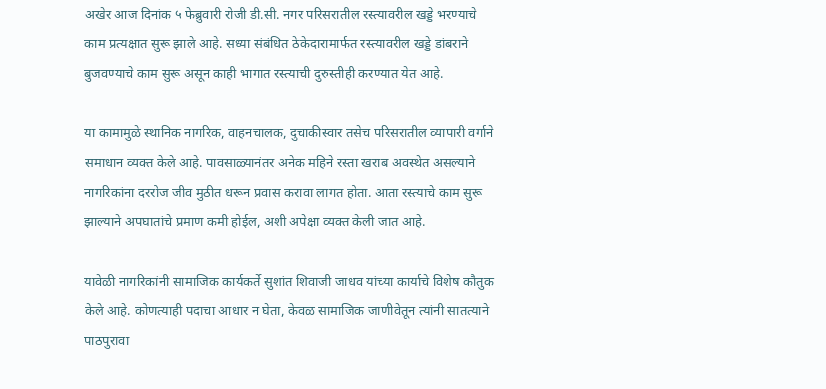अखेर आज दिनांक ५ फेब्रुवारी रोजी डी.सी. नगर परिसरातील रस्त्यावरील खड्डे भरण्याचे काम प्रत्यक्षात सुरू झाले आहे. सध्या संबंधित ठेकेदारामार्फत रस्त्यावरील खड्डे डांबराने बुजवण्याचे काम सुरू असून काही भागात रस्त्याची दुरुस्तीही करण्यात येत आहे.

या कामामुळे स्थानिक नागरिक, वाहनचालक, दुचाकीस्वार तसेच परिसरातील व्यापारी वर्गाने समाधान व्यक्त केले आहे. पावसाळ्यानंतर अनेक महिने रस्ता खराब अवस्थेत असल्याने नागरिकांना दररोज जीव मुठीत धरून प्रवास करावा लागत होता. आता रस्त्याचे काम सुरू झाल्याने अपघातांचे प्रमाण कमी होईल, अशी अपेक्षा व्यक्त केली जात आहे.

यावेळी नागरिकांनी सामाजिक कार्यकर्ते सुशांत शिवाजी जाधव यांच्या कार्याचे विशेष कौतुक केले आहे. कोणत्याही पदाचा आधार न घेता, केवळ सामाजिक जाणीवेतून त्यांनी सातत्याने पाठपुरावा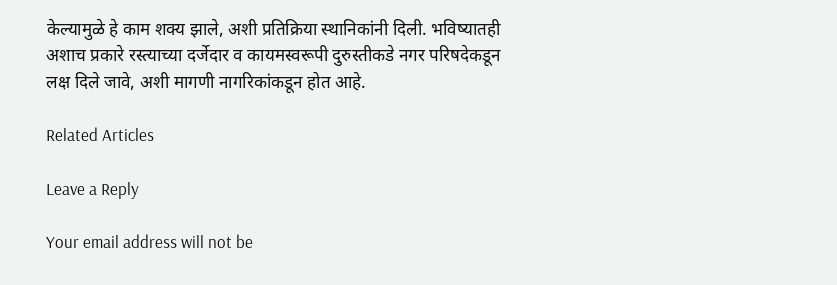केल्यामुळे हे काम शक्य झाले, अशी प्रतिक्रिया स्थानिकांनी दिली. भविष्यातही अशाच प्रकारे रस्त्याच्या दर्जेदार व कायमस्वरूपी दुरुस्तीकडे नगर परिषदेकडून लक्ष दिले जावे, अशी मागणी नागरिकांकडून होत आहे.

Related Articles

Leave a Reply

Your email address will not be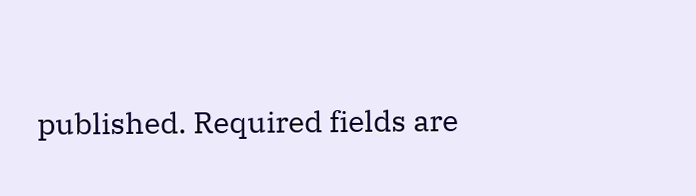published. Required fields are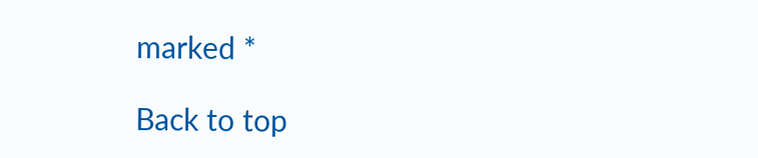marked *

Back to top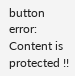button
error: Content is protected !!